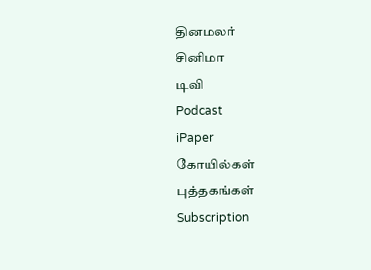தினமலர்
சினிமா
டிவி
Podcast
iPaper
கோயில்கள்
புத்தகங்கள்
Subscription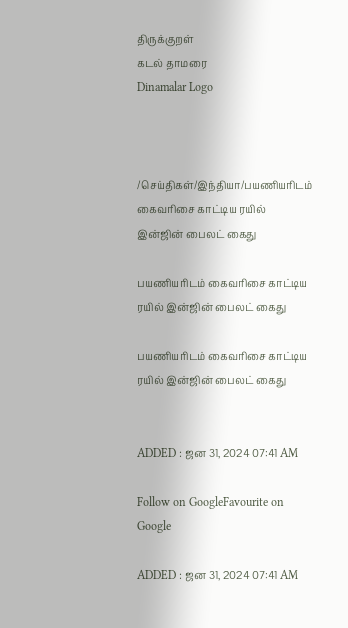திருக்குறள்
கடல் தாமரை
Dinamalar Logo



/செய்திகள்/இந்தியா/பயணியரிடம் கைவரிசை காட்டிய ரயில் இன்ஜின் பைலட் கைது

பயணியரிடம் கைவரிசை காட்டிய ரயில் இன்ஜின் பைலட் கைது

பயணியரிடம் கைவரிசை காட்டிய ரயில் இன்ஜின் பைலட் கைது


ADDED : ஜன 31, 2024 07:41 AM

Follow on GoogleFavourite on Google

ADDED : ஜன 31, 2024 07:41 AM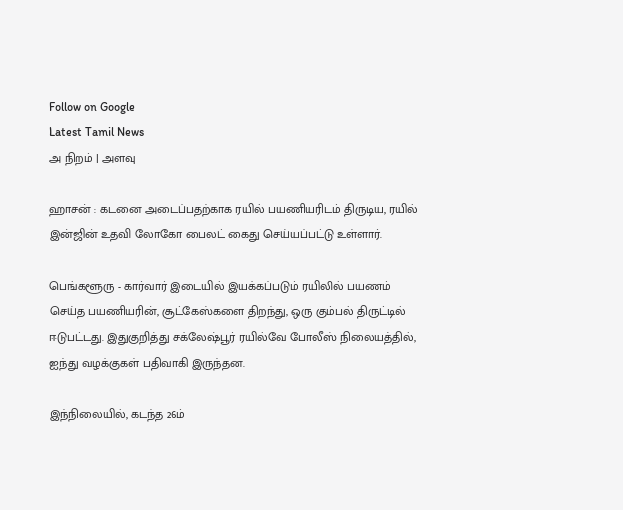Follow on Google
Latest Tamil News
அ நிறம் | அளவு

ஹாசன் : கடனை அடைப்பதற்காக ரயில் பயணியரிடம் திருடிய, ரயில் இன்ஜின் உதவி லோகோ பைலட் கைது செய்யப்பட்டு உள்ளார்.

பெங்களூரு - கார்வார் இடையில் இயக்கப்படும் ரயிலில் பயணம் செய்த பயணியரின், சூட்கேஸ்களை திறந்து, ஒரு கும்பல் திருட்டில் ஈடுபட்டது. இதுகுறித்து சக்லேஷ்பூர் ரயில்வே போலீஸ் நிலையத்தில், ஐந்து வழக்குகள் பதிவாகி இருந்தன.

இந்நிலையில், கடந்த 26ம்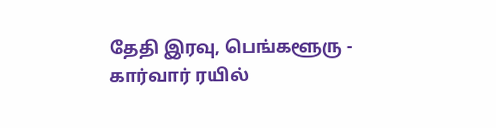தேதி இரவு, பெங்களூரு - கார்வார் ரயில்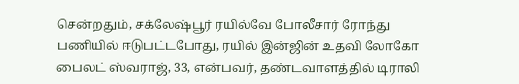சென்றதும், சக்லேஷ்பூர் ரயில்வே போலீசார் ரோந்து பணியில் ஈடுபட்டபோது, ரயில் இன்ஜின் உதவி லோகோ பைலட் ஸ்வராஜ், 33, என்பவர், தண்டவாளத்தில் டிராலி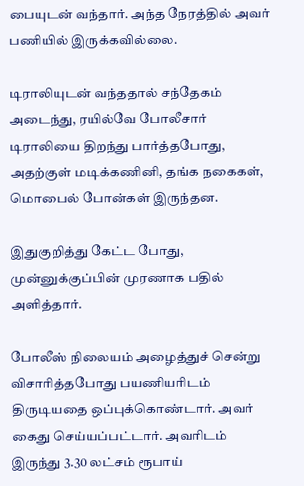பையுடன் வந்தார். அந்த நேரத்தில் அவர் பணியில் இருக்கவில்லை.

டிராலியுடன் வந்ததால் சந்தேகம் அடைந்து, ரயில்வே போலீசார் டிராலியை திறந்து பார்த்தபோது, அதற்குள் மடிக்கணினி, தங்க நகைகள், மொபைல் போன்கள் இருந்தன.

இதுகுறித்து கேட்ட போது, முன்னுக்குப்பின் முரணாக பதில் அளித்தார்.

போலீஸ் நிலையம் அழைத்துச் சென்று விசாரித்தபோது பயணியரிடம் திருடியதை ஒப்புக்கொண்டார். அவர் கைது செய்யப்பட்டார். அவரிடம் இருந்து 3.30 லட்சம் ரூபாய்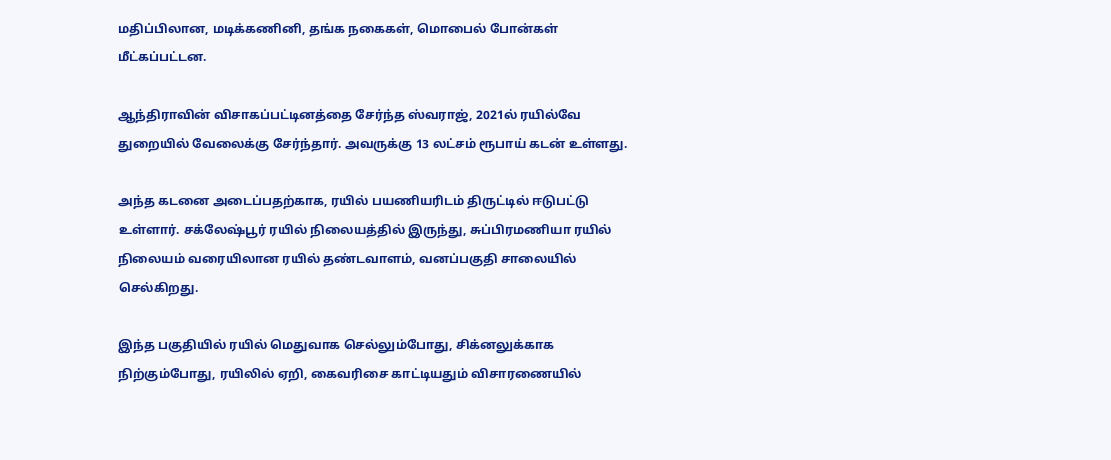மதிப்பிலான, மடிக்கணினி, தங்க நகைகள், மொபைல் போன்கள் மீட்கப்பட்டன.

ஆந்திராவின் விசாகப்பட்டினத்தை சேர்ந்த ஸ்வராஜ், 2021ல் ரயில்வே துறையில் வேலைக்கு சேர்ந்தார். அவருக்கு 13 லட்சம் ரூபாய் கடன் உள்ளது.

அந்த கடனை அடைப்பதற்காக, ரயில் பயணியரிடம் திருட்டில் ஈடுபட்டு உள்ளார். சக்லேஷ்பூர் ரயில் நிலையத்தில் இருந்து, சுப்பிரமணியா ரயில் நிலையம் வரையிலான ரயில் தண்டவாளம், வனப்பகுதி சாலையில் செல்கிறது.

இந்த பகுதியில் ரயில் மெதுவாக செல்லும்போது, சிக்னலுக்காக நிற்கும்போது, ரயிலில் ஏறி, கைவரிசை காட்டியதும் விசாரணையில்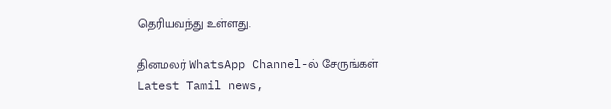தெரியவந்து உள்ளது.

தினமலர் WhatsApp Channel-ல் சேருங்கள்
Latest Tamil news,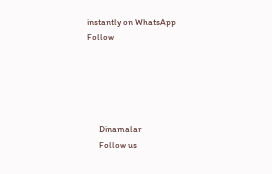instantly on WhatsApp
Follow





      Dinamalar
      Follow us